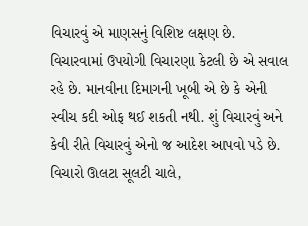વિચારવું એ માણસનું વિશિષ્ટ લક્ષણ છે. વિચારવામાં ઉપયોગી વિચારણા કેટલી છે એ સવાલ રહે છે. માનવીના દિમાગની ખૂબી એ છે કે એની સ્વીચ કદી ઓફ થઈ શકતી નથી. શું વિચારવું અને કેવી રીતે વિચારવું એનો જ આદેશ આપવો પડે છે. વિચારો ઊલટા સૂલટી ચાલે,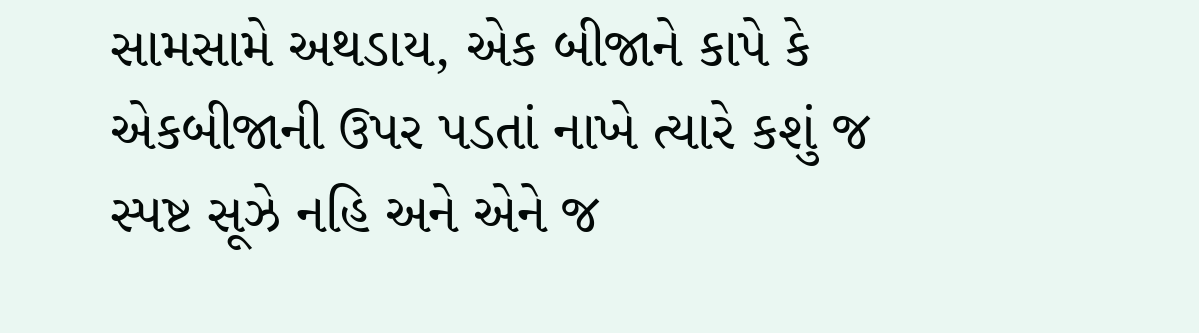સામસામે અથડાય, એક બીજાને કાપે કે એકબીજાની ઉપર પડતાં નાખે ત્યારે કશું જ સ્પષ્ટ સૂઝે નહિ અને એને જ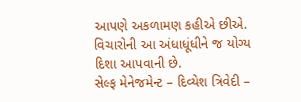આપણે અકળામણ કહીએ છીએ. વિચારોની આ અંધાધૂંધીને જ યોગ્ય દિશા આપવાની છે.
સેલ્ફ મેનેજમેન્ટ – દિવ્યેશ ત્રિવેદી –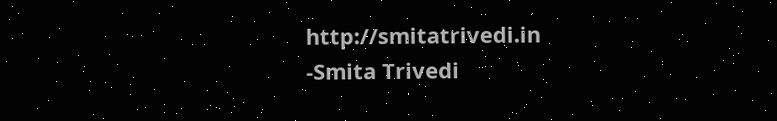http://smitatrivedi.in
-Smita Trivedi